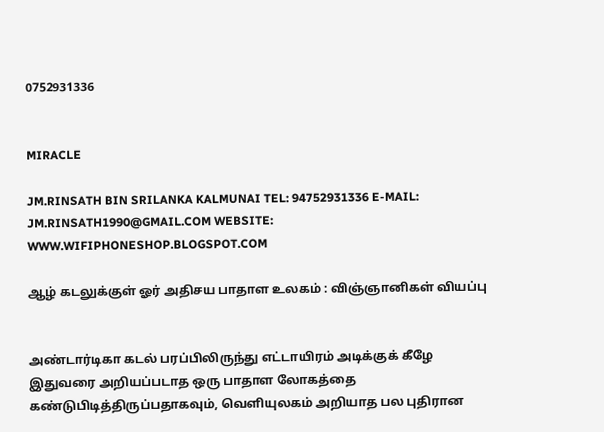0752931336


MIRACLE

JM.RINSATH BIN SRILANKA KALMUNAI TEL: 94752931336 E-MAIL: JM.RINSATH1990@GMAIL.COM WEBSITE: WWW.WIFIPHONESHOP.BLOGSPOT.COM

ஆழ் கடலுக்குள் ஓர் அதிசய பாதாள உலகம் : விஞ்ஞானிகள் வியப்பு


அண்டார்டிகா கடல் பரப்பிலிருந்து எட்டாயிரம் அடிக்குக் கீழே இதுவரை அறியப்படாத ஒரு பாதாள லோகத்தை கண்டுபிடித்திருப்பதாகவும், வெளியுலகம் அறியாத பல புதிரான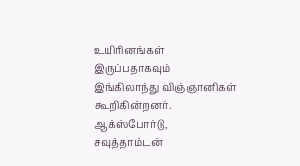உயிரினங்கள் இருப்பதாகவும் இங்கிலாந்து விஞ்ஞானிகள் கூறிகின்றனர்.  ஆக்ஸ்போர்டு, சவுத்தாம்டன்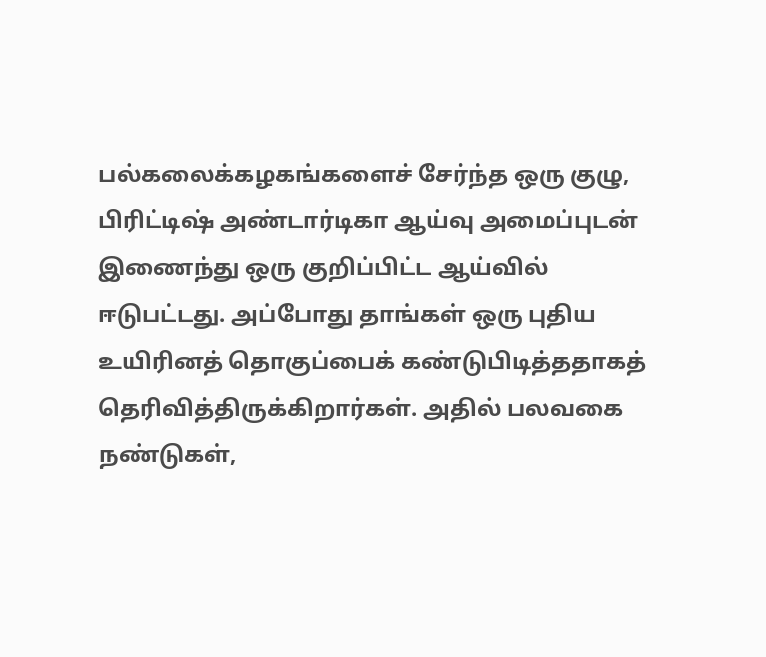பல்கலைக்கழகங்களைச் சேர்ந்த ஒரு குழு, பிரிட்டிஷ் அண்டார்டிகா ஆய்வு அமைப்புடன் இணைந்து ஒரு குறிப்பிட்ட ஆய்வில் ஈடுபட்டது. அப்போது தாங்கள் ஒரு புதிய உயிரினத் தொகுப்பைக் கண்டுபிடித்ததாகத் தெரிவித்திருக்கிறார்கள். அதில் பலவகை நண்டுகள்,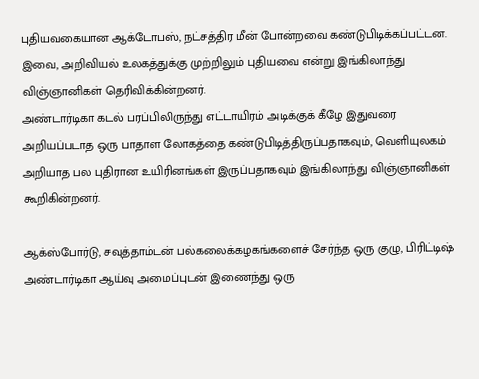புதியவகையான ஆக்டோபஸ், நட்சத்திர மீன் போன்றவை கண்டுபிடிக்கப்பட்டன. இவை, அறிவியல் உலகத்துக்கு முற்றிலும் புதியவை என்று இங்கிலாந்து விஞ்ஞானிகள் தெரிவிக்கின்றனர்.
அண்டார்டிகா கடல் பரப்பிலிருந்து எட்டாயிரம் அடிக்குக் கீழே இதுவரை அறியப்படாத ஒரு பாதாள லோகத்தை கண்டுபிடித்திருப்பதாகவும், வெளியுலகம் அறியாத பல புதிரான உயிரினங்கள் இருப்பதாகவும் இங்கிலாந்து விஞ்ஞானிகள் கூறிகின்றனர்.

ஆக்ஸ்போர்டு, சவுத்தாம்டன் பல்கலைக்கழகங்களைச் சேர்ந்த ஒரு குழு, பிரிட்டிஷ் அண்டார்டிகா ஆய்வு அமைப்புடன் இணைந்து ஒரு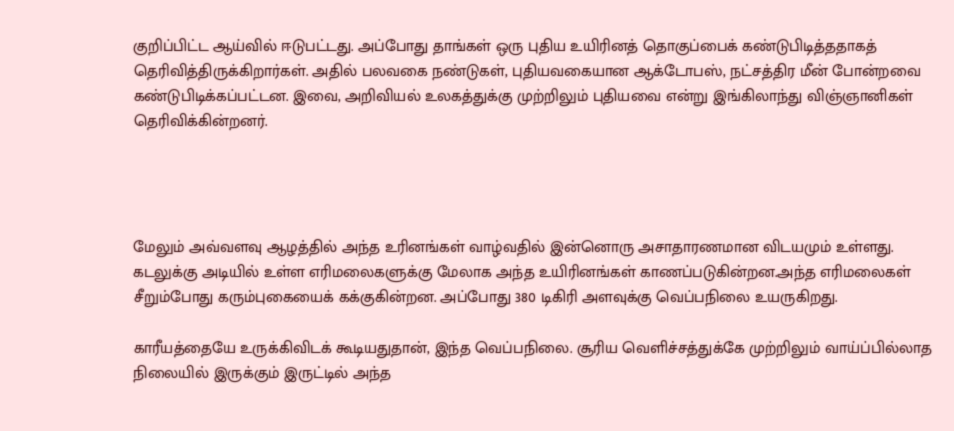குறிப்பிட்ட ஆய்வில் ஈடுபட்டது. அப்போது தாங்கள் ஒரு புதிய உயிரினத் தொகுப்பைக் கண்டுபிடித்ததாகத் தெரிவித்திருக்கிறார்கள். அதில் பலவகை நண்டுகள், புதியவகையான ஆக்டோபஸ், நட்சத்திர மீன் போன்றவை கண்டுபிடிக்கப்பட்டன. இவை, அறிவியல் உலகத்துக்கு முற்றிலும் புதியவை என்று இங்கிலாந்து விஞ்ஞானிகள் தெரிவிக்கின்றனர்.




மேலும் அவ்வளவு ஆழத்தில் அந்த உரினங்கள் வாழ்வதில் இன்னொரு அசாதாரணமான விடயமும் உள்ளது. கடலுக்கு அடியில் உள்ள எரிமலைகளுக்கு மேலாக அந்த உயிரினங்கள் காணப்படுகின்றன.அந்த எரிமலைகள் சீறும்போது கரும்புகையைக் கக்குகின்றன. அப்போது 380 டிகிரி அளவுக்கு வெப்பநிலை உயருகிறது.

காரீயத்தையே உருக்கிவிடக் கூடியதுதான், இந்த வெப்பநிலை. சூரிய வெளிச்சத்துக்கே முற்றிலும் வாய்ப்பில்லாத நிலையில் இருக்கும் இருட்டில் அந்த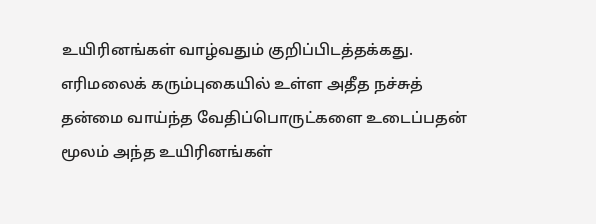உயிரினங்கள் வாழ்வதும் குறிப்பிடத்தக்கது. எரிமலைக் கரும்புகையில் உள்ள அதீத நச்சுத் தன்மை வாய்ந்த வேதிப்பொருட்களை உடைப்பதன் மூலம் அந்த உயிரினங்கள்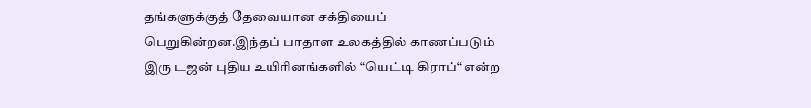தங்களுக்குத் தேவையான சக்தியைப் பெறுகின்றன.இந்தப் பாதாள உலகத்தில் காணப்படும் இரு டஜன் புதிய உயிரினங்களில் “யெட்டி கிராப்“ என்ற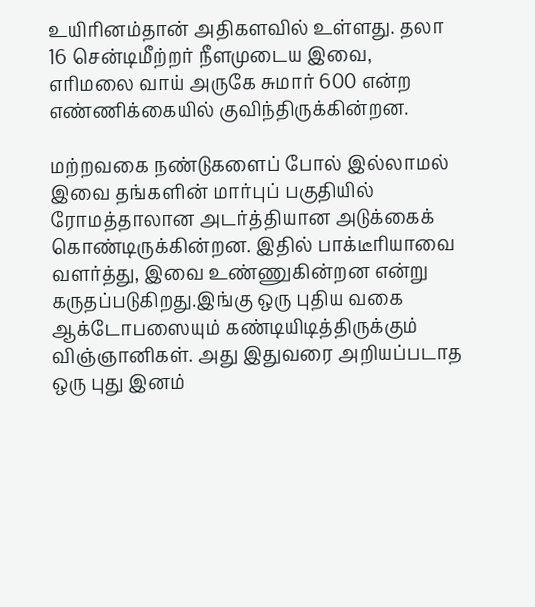உயிரினம்தான் அதிகளவில் உள்ளது. தலா 16 சென்டிமீற்றர் நீளமுடைய இவை, எரிமலை வாய் அருகே சுமார் 600 என்ற எண்ணிக்கையில் குவிந்திருக்கின்றன.

மற்றவகை நண்டுகளைப் போல் இல்லாமல் இவை தங்களின் மார்புப் பகுதியில் ரோமத்தாலான அடர்த்தியான அடுக்கைக் கொண்டிருக்கின்றன. இதில் பாக்டீரியாவை வளர்த்து, இவை உண்ணுகின்றன என்று கருதப்படுகிறது.இங்கு ஒரு புதிய வகை ஆக்டோபஸையும் கண்டியிடித்திருக்கும் விஞ்ஞானிகள். அது இதுவரை அறியப்படாத ஒரு புது இனம்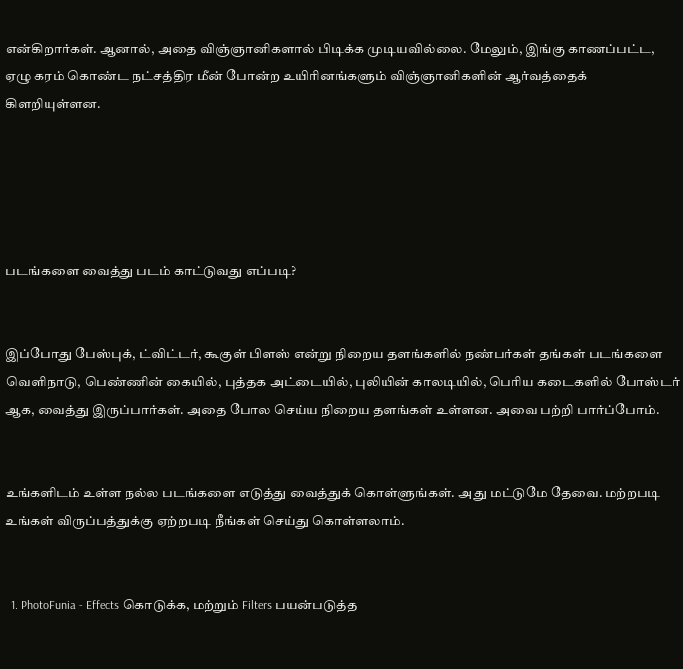என்கிறார்கள். ஆனால், அதை விஞ்ஞானிகளால் பிடிக்க முடியவில்லை. மேலும், இங்கு காணப்பட்ட, ஏழு கரம் கொண்ட நட்சத்திர மீன் போன்ற உயிரினங்களும் விஞ்ஞானிகளின் ஆர்வத்தைக் கிளறியுள்ளன.





படங்களை வைத்து படம் காட்டுவது எப்படி?


இப்போது பேஸ்புக், ட்விட்டர், கூகுள் பிளஸ் என்று நிறைய தளங்களில் நண்பர்கள் தங்கள் படங்களை வெளிநாடு, பெண்ணின் கையில், புத்தக அட்டையில், புலியின் காலடியில், பெரிய கடைகளில் போஸ்டர் ஆக, வைத்து இருப்பார்கள். அதை போல செய்ய நிறைய தளங்கள் உள்ளன. அவை பற்றி பார்ப்போம்.


உங்களிடம் உள்ள நல்ல படங்களை எடுத்து வைத்துக் கொள்ளுங்கள். அது மட்டுமே தேவை. மற்றபடி உங்கள் விருப்பத்துக்கு ஏற்றபடி நீங்கள் செய்து கொள்ளலாம்.


  1. PhotoFunia - Effects கொடுக்க, மற்றும் Filters பயன்படுத்த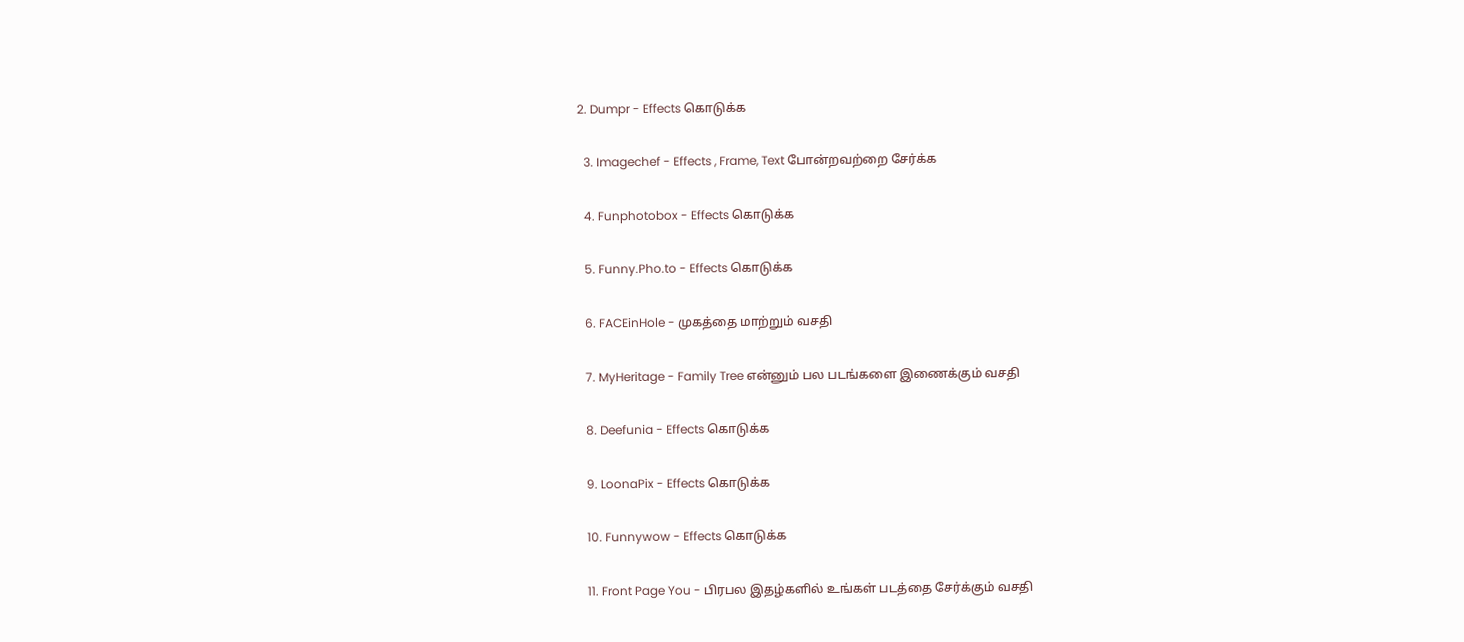2. Dumpr - Effects கொடுக்க

  3. Imagechef - Effects , Frame, Text போன்றவற்றை சேர்க்க

  4. Funphotobox - Effects கொடுக்க

  5. Funny.Pho.to - Effects கொடுக்க

  6. FACEinHole - முகத்தை மாற்றும் வசதி

  7. MyHeritage - Family Tree என்னும் பல படங்களை இணைக்கும் வசதி

  8. Deefunia - Effects கொடுக்க

  9. LoonaPix - Effects கொடுக்க

  10. Funnywow - Effects கொடுக்க

  11. Front Page You - பிரபல இதழ்களில் உங்கள் படத்தை சேர்க்கும் வசதி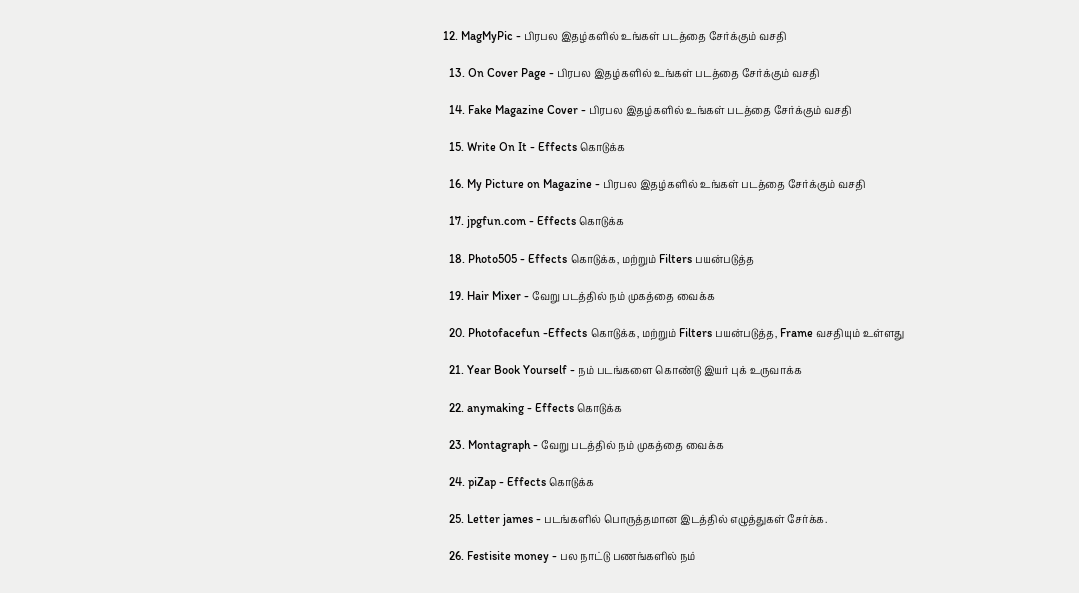12. MagMyPic - பிரபல இதழ்களில் உங்கள் படத்தை சேர்க்கும் வசதி

  13. On Cover Page - பிரபல இதழ்களில் உங்கள் படத்தை சேர்க்கும் வசதி

  14. Fake Magazine Cover - பிரபல இதழ்களில் உங்கள் படத்தை சேர்க்கும் வசதி

  15. Write On It - Effects கொடுக்க

  16. My Picture on Magazine - பிரபல இதழ்களில் உங்கள் படத்தை சேர்க்கும் வசதி

  17. jpgfun.com - Effects கொடுக்க

  18. Photo505 - Effects கொடுக்க, மற்றும் Filters பயன்படுத்த

  19. Hair Mixer - வேறு படத்தில் நம் முகத்தை வைக்க

  20. Photofacefun -Effects கொடுக்க, மற்றும் Filters பயன்படுத்த, Frame வசதியும் உள்ளது

  21. Year Book Yourself - நம் படங்களை கொண்டு இயர் புக் உருவாக்க

  22. anymaking - Effects கொடுக்க

  23. Montagraph - வேறு படத்தில் நம் முகத்தை வைக்க

  24. piZap - Effects கொடுக்க

  25. Letter james - படங்களில் பொருத்தமான இடத்தில் எழுத்துகள் சேர்க்க.

  26. Festisite money - பல நாட்டு பணங்களில் நம்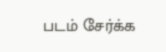படம் சேர்க்க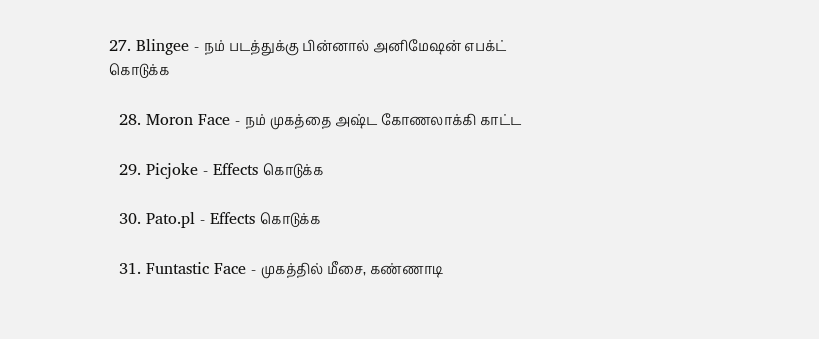27. Blingee - நம் படத்துக்கு பின்னால் அனிமேஷன் எபக்ட் கொடுக்க

  28. Moron Face - நம் முகத்தை அஷ்ட கோணலாக்கி காட்ட

  29. Picjoke - Effects கொடுக்க

  30. Pato.pl - Effects கொடுக்க

  31. Funtastic Face - முகத்தில் மீசை, கண்ணாடி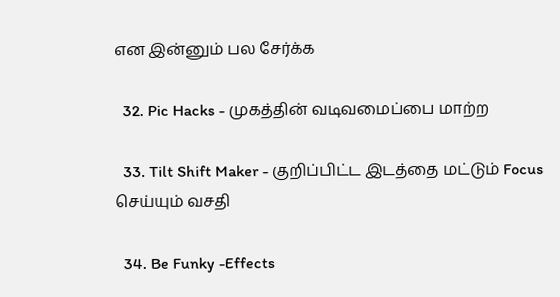என இன்னும் பல சேர்க்க

  32. Pic Hacks - முகத்தின் வடிவமைப்பை மாற்ற

  33. Tilt Shift Maker - குறிப்பிட்ட இடத்தை மட்டும் Focus செய்யும் வசதி

  34. Be Funky -Effects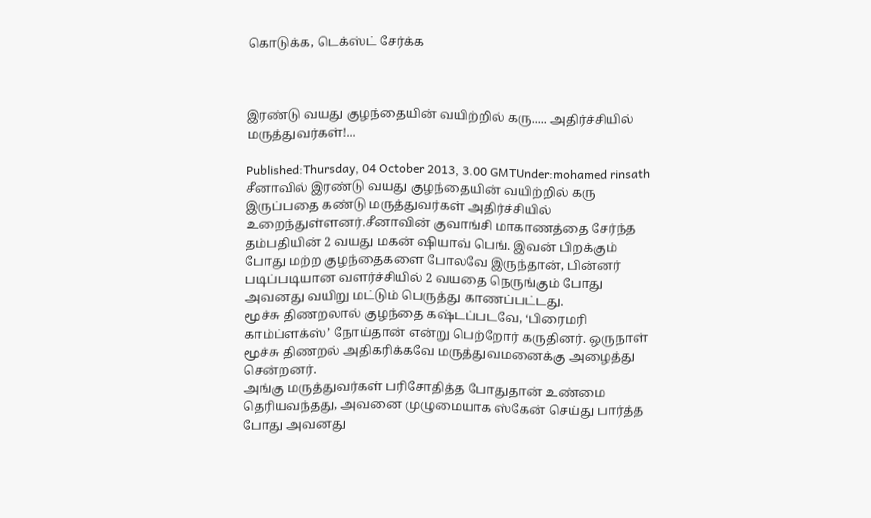கொடுக்க, டெக்ஸ்ட் சேர்க்க



இரண்டு வயது குழந்தையின் வயிற்றில் கரு..... அதிர்ச்சியில் மருத்துவர்கள்!...

Published:Thursday, 04 October 2013, 3.00 GMTUnder:mohamed rinsath
சீனாவில் இரண்டு வயது குழந்தையின் வயிற்றில் கரு இருப்பதை கண்டு மருத்துவர்கள் அதிர்ச்சியில் உறைந்துள்ளனர்.சீனாவின் குவாங்சி மாகாணத்தை சேர்ந்த தம்பதியின் 2 வயது மகன் ஷியாவ் பெங். இவன் பிறக்கும் போது மற்ற குழந்தைகளை போலவே இருந்தான், பின்னர் படிப்படியான வளர்ச்சியில் 2 வயதை நெருங்கும் போது அவனது வயிறு மட்டும் பெருத்து காணப்பட்டது.
மூச்சு திணறலால் குழந்தை கஷ்டப்படவே, ‘பிரைமரி காம்ப்ளக்ஸ்’ நோய்தான் என்று பெற்றோர் கருதினர். ஒருநாள் மூச்சு திணறல் அதிகரிக்கவே மருத்துவமனைக்கு அழைத்து சென்றனர்.
அங்கு மருத்துவர்கள் பரிசோதித்த போதுதான் உண்மை தெரியவந்தது, அவனை முழுமையாக ஸ்கேன் செய்து பார்த்த போது அவனது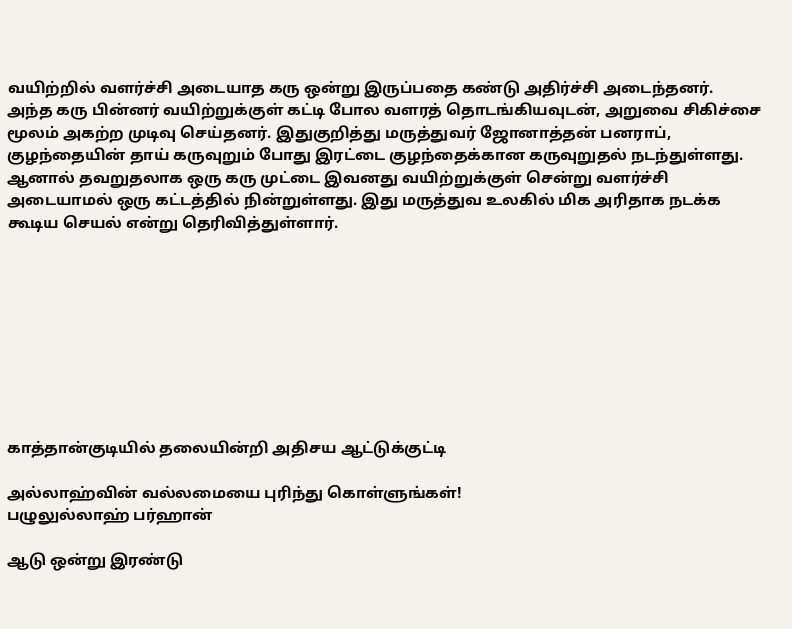வயிற்றில் வளர்ச்சி அடையாத கரு ஒன்று இருப்பதை கண்டு அதிர்ச்சி அடைந்தனர்.
அந்த கரு பின்னர் வயிற்றுக்குள் கட்டி போல வளரத் தொடங்கியவுடன், அறுவை சிகிச்சை மூலம் அகற்ற முடிவு செய்தனர். இதுகுறித்து மருத்துவர் ஜோனாத்தன் பனராப், குழந்தையின் தாய் கருவுறும் போது இரட்டை குழந்தைக்கான கருவுறுதல் நடந்துள்ளது.
ஆனால் தவறுதலாக ஒரு கரு முட்டை இவனது வயிற்றுக்குள் சென்று வளர்ச்சி அடையாமல் ஒரு கட்டத்தில் நின்றுள்ளது. இது மருத்துவ உலகில் மிக அரிதாக நடக்க கூடிய செயல் என்று தெரிவித்துள்ளார்.









காத்தான்குடியில் தலையின்றி அதிசய ஆட்டுக்குட்டி

அல்லாஹ்வின் வல்லமையை புரிந்து கொள்ளுங்கள்!
பழுலுல்லாஹ் பர்ஹான்

ஆடு ஒன்று இரண்டு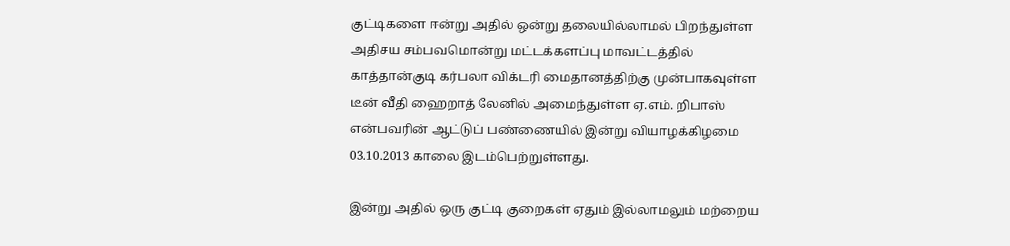குட்டிகளை ஈன்று அதில் ஒன்று தலையில்லாமல் பிறந்துள்ள அதிசய சம்பவமொன்று மட்டக்களப்பு மாவட்டத்தில் காத்தான்குடி கர்பலா விக்டரி மைதானத்திற்கு முன்பாகவுள்ள டீன் வீதி ஹைறாத் லேனில் அமைந்துள்ள ஏ.எம். றிபாஸ் என்பவரின் ஆட்டுப் பண்ணையில் இன்று வியாழக்கிழமை 03.10.2013 காலை இடம்பெற்றுள்ளது.

இன்று அதில் ஒரு குட்டி குறைகள் ஏதும் இல்லாமலும் மற்றைய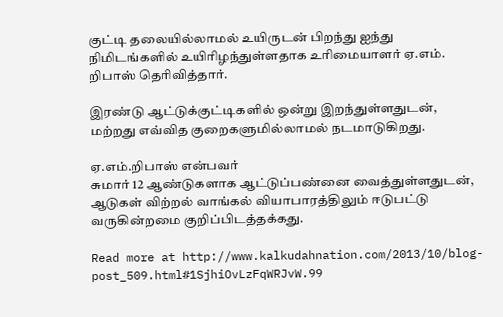குட்டி தலையில்லாமல் உயிருடன் பிறந்து ஐந்து நிமிடங்களில் உயிரிழந்துள்ளதாக உரிமையாளர் ஏ.எம். றிபாஸ் தெரிவித்தார்.

இரண்டு ஆட்டுக்குட்டிகளில் ஒன்று இறந்துள்ளதுடன், மற்றது எவ்வித குறைகளுமில்லாமல் நடமாடுகிறது.

ஏ.எம்.றிபாஸ் என்பவர்
சுமார் 12 ஆண்டுகளாக ஆட்டுப்பண்னை வைத்துள்ளதுடன், ஆடுகள் விற்றல் வாங்கல் வியாபாரத்திலும் ஈடுபட்டு வருகின்றமை குறிப்பிடத்தக்கது.

Read more at http://www.kalkudahnation.com/2013/10/blog-post_509.html#1SjhiOvLzFqWRJvW.99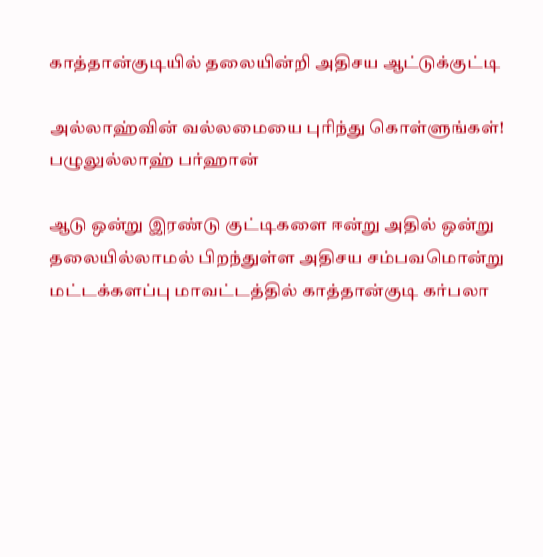காத்தான்குடியில் தலையின்றி அதிசய ஆட்டுக்குட்டி

அல்லாஹ்வின் வல்லமையை புரிந்து கொள்ளுங்கள்!
பழுலுல்லாஹ் பர்ஹான்

ஆடு ஒன்று இரண்டு குட்டிகளை ஈன்று அதில் ஒன்று தலையில்லாமல் பிறந்துள்ள அதிசய சம்பவமொன்று மட்டக்களப்பு மாவட்டத்தில் காத்தான்குடி கர்பலா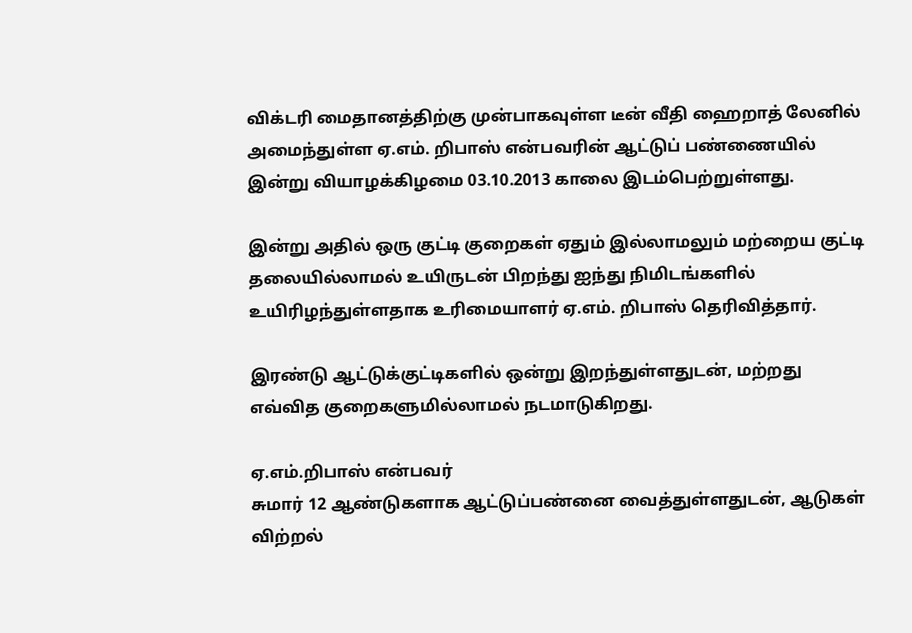விக்டரி மைதானத்திற்கு முன்பாகவுள்ள டீன் வீதி ஹைறாத் லேனில் அமைந்துள்ள ஏ.எம். றிபாஸ் என்பவரின் ஆட்டுப் பண்ணையில் இன்று வியாழக்கிழமை 03.10.2013 காலை இடம்பெற்றுள்ளது.

இன்று அதில் ஒரு குட்டி குறைகள் ஏதும் இல்லாமலும் மற்றைய குட்டி தலையில்லாமல் உயிருடன் பிறந்து ஐந்து நிமிடங்களில் உயிரிழந்துள்ளதாக உரிமையாளர் ஏ.எம். றிபாஸ் தெரிவித்தார்.

இரண்டு ஆட்டுக்குட்டிகளில் ஒன்று இறந்துள்ளதுடன், மற்றது எவ்வித குறைகளுமில்லாமல் நடமாடுகிறது.

ஏ.எம்.றிபாஸ் என்பவர்
சுமார் 12 ஆண்டுகளாக ஆட்டுப்பண்னை வைத்துள்ளதுடன், ஆடுகள் விற்றல்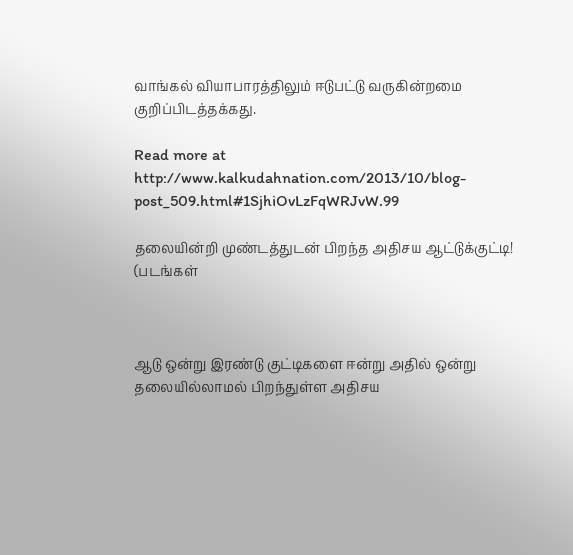வாங்கல் வியாபாரத்திலும் ஈடுபட்டு வருகின்றமை குறிப்பிடத்தக்கது.

Read more at http://www.kalkudahnation.com/2013/10/blog-post_509.html#1SjhiOvLzFqWRJvW.99

தலையின்றி முண்டத்துடன் பிறந்த அதிசய ஆட்டுக்குட்டி! (படங்கள்



ஆடு ஒன்று இரண்டு குட்டிகளை ஈன்று அதில் ஒன்று தலையில்லாமல் பிறந்துள்ள அதிசய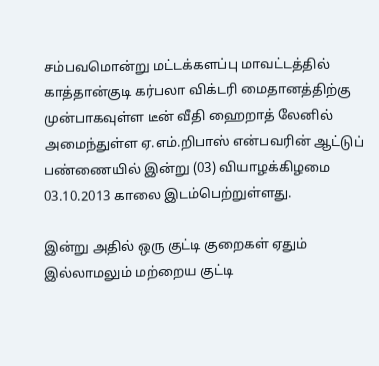சம்பவமொன்று மட்டக்களப்பு மாவட்டத்தில் காத்தான்குடி கர்பலா விக்டரி மைதானத்திற்கு முன்பாகவுள்ள டீன் வீதி ஹைறாத் லேனில் அமைந்துள்ள ஏ.எம்.றிபாஸ் என்பவரின் ஆட்டுப் பண்ணையில் இன்று (03) வியாழக்கிழமை 03.10.2013 காலை இடம்பெற்றுள்ளது.

இன்று அதில் ஒரு குட்டி குறைகள் ஏதும் இல்லாமலும் மற்றைய குட்டி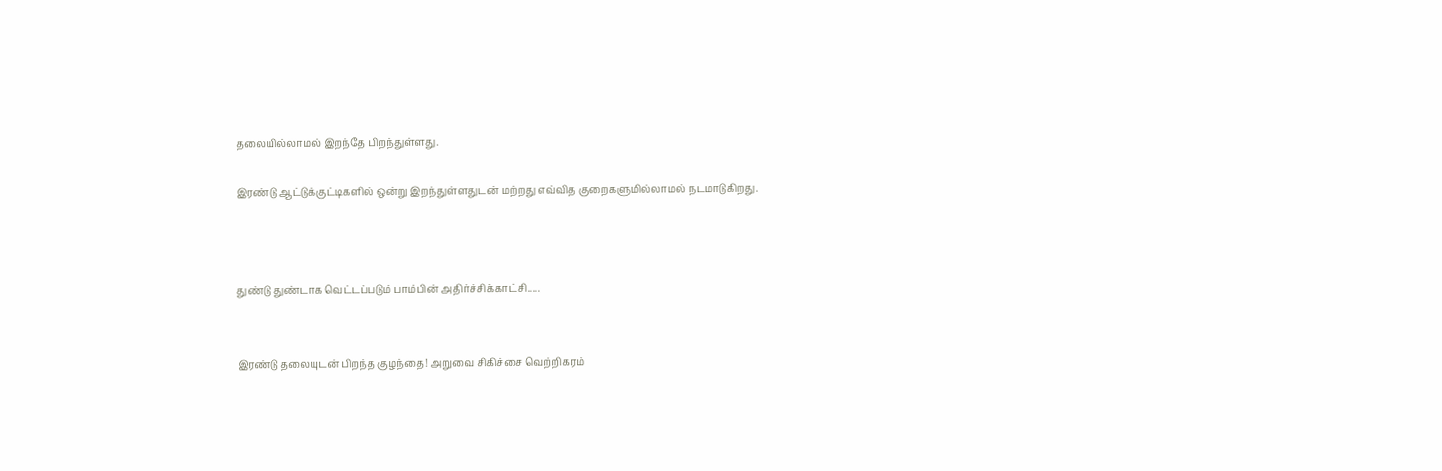தலையில்லாமல் இறந்தே பிறந்துள்ளது.

இரண்டு ஆட்டுக்குட்டிகளில் ஒன்று இறந்துள்ளதுடன் மற்றது எவ்வித குறைகளுமில்லாமல் நடமாடுகிறது.



துண்டு துண்டாக வெட்டப்படும் பாம்பின் அதிர்ச்சிக்காட்சி.....


இரண்டு தலையுடன் பிறந்த குழந்தை! அறுவை சிகிச்சை வெற்றிகரம்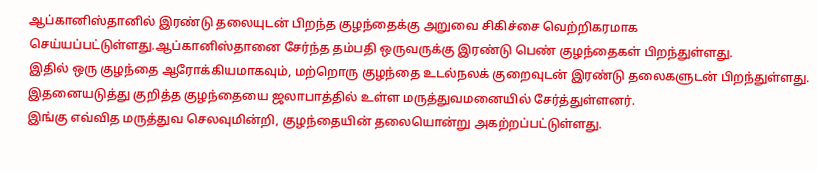ஆப்கானிஸ்தானில் இரண்டு தலையுடன் பிறந்த குழந்தைக்கு அறுவை சிகிச்சை வெற்றிகரமாக செய்யப்பட்டுள்ளது.ஆப்கானிஸ்தானை சேர்ந்த தம்பதி ஒருவருக்கு இரண்டு பெண் குழந்தைகள் பிறந்துள்ளது.
இதில் ஒரு குழந்தை ஆரோக்கியமாகவும், மற்றொரு குழந்தை உடல்நலக் குறைவுடன் இரண்டு தலைகளுடன் பிறந்துள்ளது.
இதனையடுத்து குறித்த குழந்தையை ஜலாபாத்தில் உள்ள மருத்துவமனையில் சேர்த்துள்ளனர்.
இங்கு எவ்வித மருத்துவ செலவுமின்றி, குழந்தையின் தலையொன்று அகற்றப்பட்டுள்ளது.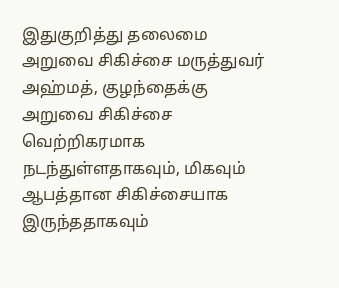இதுகுறித்து தலைமை அறுவை சிகிச்சை மருத்துவர் அஹ்மத், குழந்தைக்கு அறுவை சிகிச்சை வெற்றிகரமாக நடந்துள்ளதாகவும், மிகவும் ஆபத்தான சிகிச்சையாக இருந்ததாகவும்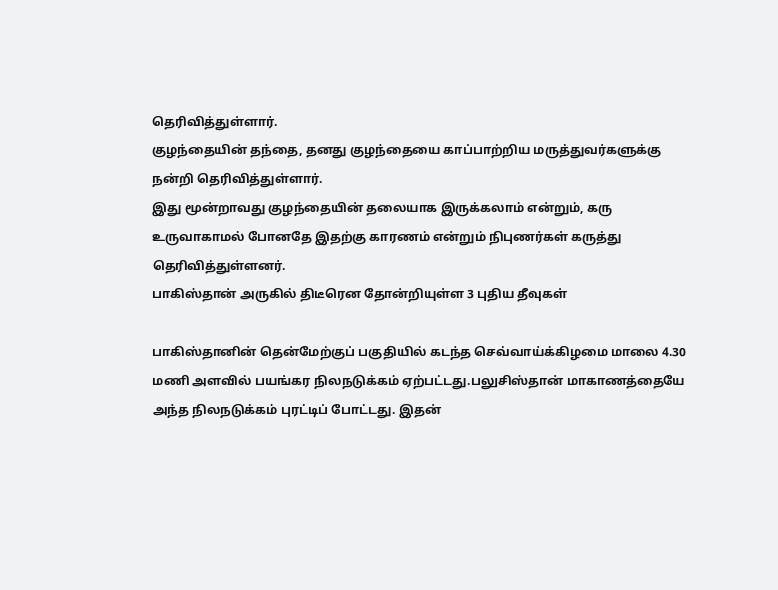தெரிவித்துள்ளார்.
குழந்தையின் தந்தை, தனது குழந்தையை காப்பாற்றிய மருத்துவர்களுக்கு நன்றி தெரிவித்துள்ளார்.
இது மூன்றாவது குழந்தையின் தலையாக இருக்கலாம் என்றும், கரு உருவாகாமல் போனதே இதற்கு காரணம் என்றும் நிபுணர்கள் கருத்து தெரிவித்துள்ளனர்.
பாகிஸ்தான் அருகில் திடீரென தோன்றியுள்ள 3 புதிய தீவுகள்

பாகிஸ்தானின் தென்மேற்குப் பகுதியில் கடந்த செவ்வாய்க்கிழமை மாலை 4.30 மணி அளவில் பயங்கர நிலநடுக்கம் ஏற்பட்டது.பலுசிஸ்தான் மாகாணத்தையே அந்த நிலநடுக்கம் புரட்டிப் போட்டது. இதன்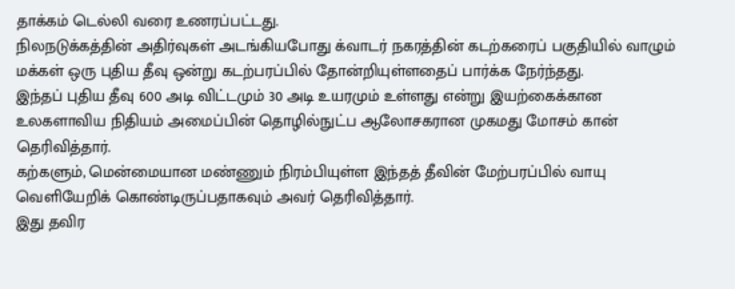தாக்கம் டெல்லி வரை உணரப்பட்டது.
நிலநடுக்கத்தின் அதிர்வுகள் அடங்கியபோது க்வாடர் நகரத்தின் கடற்கரைப் பகுதியில் வாழும் மக்கள் ஒரு புதிய தீவு ஒன்று கடற்பரப்பில் தோன்றியுள்ளதைப் பார்க்க நேர்ந்தது.
இந்தப் புதிய தீவு 600 அடி விட்டமும் 30 அடி உயரமும் உள்ளது என்று இயற்கைக்கான உலகளாவிய நிதியம் அமைப்பின் தொழில்நுட்ப ஆலோசகரான முகமது மோசம் கான் தெரிவித்தார்.
கற்களும், மென்மையான மண்ணும் நிரம்பியுள்ள இந்தத் தீவின் மேற்பரப்பில் வாயு வெளியேறிக் கொண்டிருப்பதாகவும் அவர் தெரிவித்தார்.
இது தவிர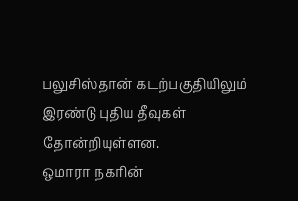பலுசிஸ்தான் கடற்பகுதியிலும் இரண்டு புதிய தீவுகள் தோன்றியுள்ளன.
ஒமாரா நகரின்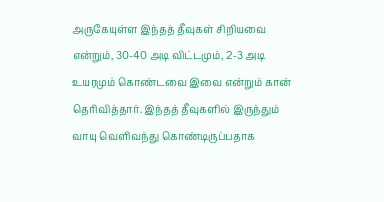அருகேயுள்ள இந்தத் தீவுகள் சிறியவை என்றும், 30-40 அடி விட்டமும், 2-3 அடி உயரமும் கொண்டவை இவை என்றும் கான் தெரிவித்தார். இந்தத் தீவுகளில் இருந்தும் வாயு வெளிவந்து கொண்டிருப்பதாக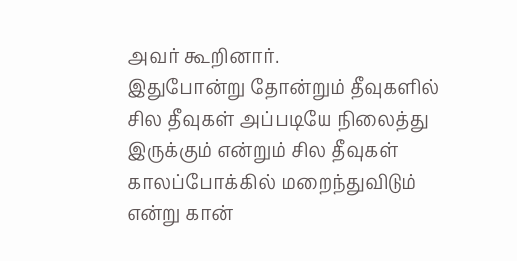அவர் கூறினார்.
இதுபோன்று தோன்றும் தீவுகளில் சில தீவுகள் அப்படியே நிலைத்து இருக்கும் என்றும் சில தீவுகள் காலப்போக்கில் மறைந்துவிடும் என்று கான்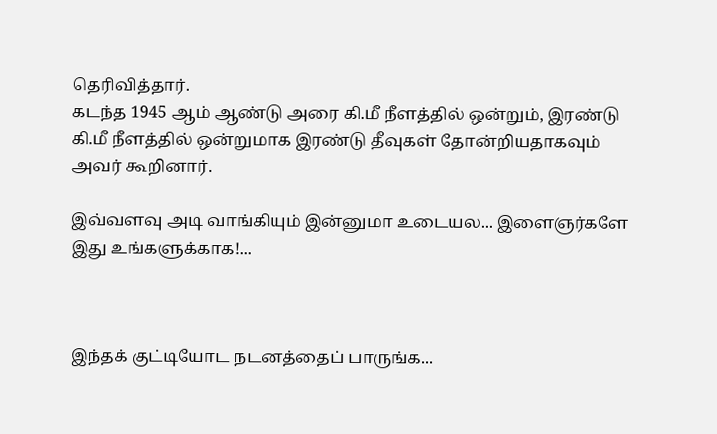தெரிவித்தார்.
கடந்த 1945 ஆம் ஆண்டு அரை கி.மீ நீளத்தில் ஒன்றும், இரண்டு கி.மீ நீளத்தில் ஒன்றுமாக இரண்டு தீவுகள் தோன்றியதாகவும் அவர் கூறினார்.

இவ்வளவு அடி வாங்கியும் இன்னுமா உடையல... இளைஞர்களே இது உங்களுக்காக!...



இந்தக் குட்டியோட நடனத்தைப் பாருங்க...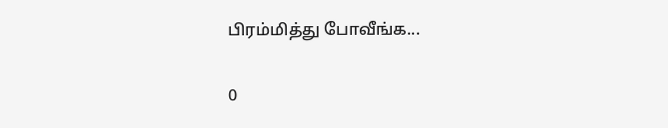பிரம்மித்து போவீங்க...

0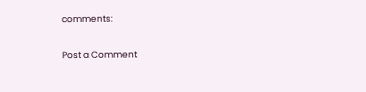comments:

Post a Comment